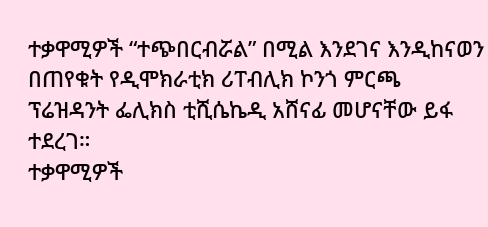ተቃዋሚዎች “ተጭበርብሯል” በሚል እንደገና እንዲከናወን በጠየቁት የዲሞክራቲክ ሪፐብሊክ ኮንጎ ምርጫ ፕሬዝዳንት ፌሊክስ ቲሺሴኬዲ አሸናፊ መሆናቸው ይፋ ተደረገ።
ተቃዋሚዎች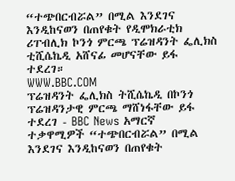“ተጭበርብሯል” በሚል እንደገና እንዲከናወን በጠየቁት የዲሞክራቲክ ሪፐብሊክ ኮንጎ ምርጫ ፕሬዝዳንት ፌሊክስ ቲሺሴኬዲ አሸናፊ መሆናቸው ይፋ ተደረገ።
WWW.BBC.COM
ፕሬዝዳንት ፌሊክስ ትሺሴኬዲ በኮንጎ ፕሬዝዳንታዊ ምርጫ ማሸነፋቸው ይፋ ተደረገ - BBC News አማርኛ
ተቃዋሚዎች “ተጭበርብሯል” በሚል እንደገና እንዲከናወን በጠየቁት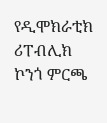የዲሞክራቲክ ሪፐብሊክ ኮንጎ ምርጫ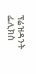ፕሬዝዳንት ፌሊክስ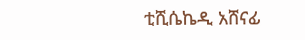ቲሺሴኬዲ አሸናፊ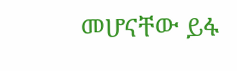መሆናቸው ይፋ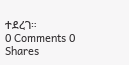ተደረገ።
0 Comments 0 Shares